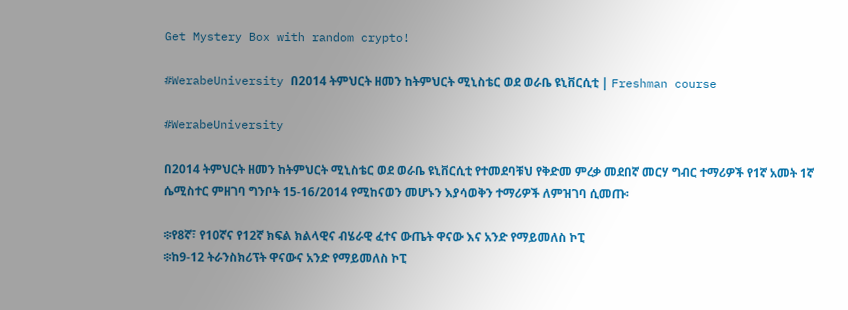Get Mystery Box with random crypto!

#WerabeUniversity በ2014 ትምህርት ዘመን ከትምህርት ሚኒስቴር ወደ ወራቤ ዩኒቨርሲቲ | Freshman course

#WerabeUniversity

በ2014 ትምህርት ዘመን ከትምህርት ሚኒስቴር ወደ ወራቤ ዩኒቨርሲቲ የተመደባቹህ የቅድመ ምረቃ መደበኛ መርሃ ግብር ተማሪዎች የ1ኛ አመት 1ኛ ሴሚስተር ምዘገባ ግንቦት 15-16/2014 የሚከናወን መሆኑን እያሳወቅን ተማሪዎች ለምዝገባ ሲመጡ፡

፨የ8ኛ፣ የ10ኛና የ12ኛ ክፍል ክልላዊና ብሄራዊ ፈተና ውጤት ዋናው እና አንድ የማይመለስ ኮፒ
፨ከ9-12 ትራንስክሪፕት ዋናውና አንድ የማይመለስ ኮፒ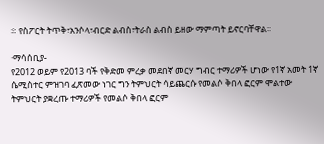፨ የስፖርት ትጥቅ፣አንሶላ፣ብርድ ልብስ፣ትራስ ልብስ ይዘው ማምጣት ይኖርባቸዋል፡፡

·ማሳሰቢያ-
የ2012 ወይም የ2013 ባች የቅድመ ምረቃ መደበኛ መርሃ ግብር ተማሪዎች ሆነው የ1ኛ አመት 1ኛ ሴሚስተር ምዝገባ ፈጽመው ነገር ግን ትምህርት ሳይጨርሱ የመልሶ ቅበላ ፎርም ሞልተው ትምህርት ያቋረጡ ተማሪዎች የመልሶ ቅበላ ፎርም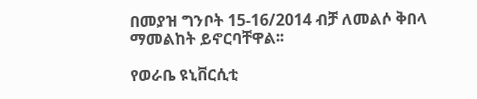በመያዝ ግንቦት 15-16/2014 ብቻ ለመልሶ ቅበላ ማመልከት ይኖርባቸዋል፡፡

የወራቤ ዩኒቨርሲቲ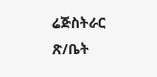ሬጅስትራር ጽ/ቤት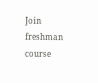Join freshman course